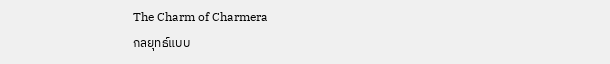The Charm of Charmera
กลยุทธ์แบบ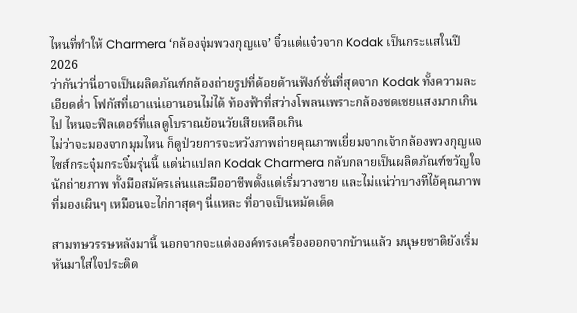ไหนที่ทำให้ Charmera ‘กล้องจุ่มพวงกุญแจ’ จิ๋วแต่แจ๋วจาก Kodak เป็นกระแสในปี 2026
ว่ากันว่านี่อาจเป็นผลิตภัณฑ์กล้องถ่ายรูปที่ด้อยด้านฟังก์ชั่นที่สุดจาก Kodak ทั้งความละเอียดต่ำ โฟกัสที่เอาแน่เอานอนไม่ได้ ท้องฟ้าที่สว่างโพลนเพราะกล้องชดเชยแสงมากเกินไป ไหนจะฟิลเตอร์ที่แลดูโบราณย้อนวัยเสียเหลือเกิน
ไม่ว่าจะมองจากมุมไหน ก็ดูป่วยการจะหวังภาพถ่ายคุณภาพเยี่ยมจากเจ้ากล้องพวงกุญแจไซส์กระจุ๋มกระจิ๋มรุ่นนี้ แต่น่าแปลก Kodak Charmera กลับกลายเป็นผลิตภัณฑ์ขวัญใจนักถ่ายภาพ ทั้งมือสมัครเล่นและมืออาชีพตั้งแต่เริ่มวางขาย และไม่แน่ว่าบางทีไอ้คุณภาพที่มองเผินๆ เหมือนจะไก่กาสุดๆ นี่แหละ ที่อาจเป็นหมัดเด็ด

สามทษวรรษหลังมานี้ นอกจากจะแต่งองค์ทรงเครื่องออกจากบ้านแล้ว มนุษยชาติยังเริ่มหันมาใส่ใจประดิด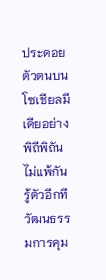ประดอยตัวตนบนโซเชียลมีเดียอย่างพิถีพิถันไม่แพ้กัน รู้ตัวอีกทีวัฒนธรรมการคุม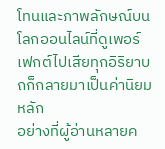โทนและภาพลักษณ์บนโลกออนไลน์ที่ดูเพอร์เฟกต์ไปเสียทุกอิริยาบถก็กลายมาเป็นค่านิยมหลัก
อย่างที่ผู้อ่านหลายค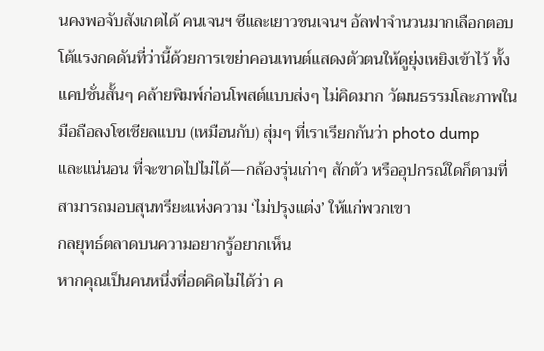นคงพอจับสังเกตได้ คนเจนฯ ซีและเยาวชนเจนฯ อัลฟาจำนวนมากเลือกตอบโต้แรงกดดันที่ว่านี้ด้วยการเขย่าคอนเทนต์แสดงตัวตนให้ดูยุ่งเหยิงเข้าไว้ ทั้งแคปชั่นสั้นๆ คล้ายพิมพ์ก่อนโพสต์แบบส่งๆ ไม่คิดมาก วัฒนธรรมโละภาพในมือถือลงโซเชียลแบบ (เหมือนกับ) สุ่มๆ ที่เราเรียกกันว่า photo dump
และแน่นอน ที่จะขาดไปไม่ได้—กล้องรุ่นเก่าๆ สักตัว หรืออุปกรณ์ใดก็ตามที่สามารถมอบสุนทรียะแห่งความ ‘ไม่ปรุงแต่ง’ ให้แก่พวกเขา
กลยุทธ์ตลาดบนความอยากรู้อยากเห็น
หากคุณเป็นคนหนึ่งที่อดคิดไม่ได้ว่า ค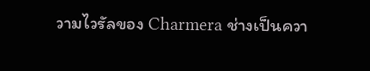วามไวรัลของ Charmera ช่างเป็นควา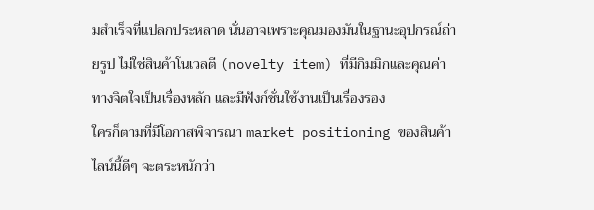มสำเร็จที่แปลกประหลาด นั่นอาจเพราะคุณมองมันในฐานะอุปกรณ์ถ่ายรูป ไม่ใช่สินค้าโนเวลตี (novelty item) ที่มีกิมมิกและคุณค่าทางจิตใจเป็นเรื่องหลัก และมีฟังก์ชั่นใช้งานเป็นเรื่องรอง
ใครก็ตามที่มีโอกาสพิจารณา market positioning ของสินค้าไลน์นี้ดีๆ จะตระหนักว่า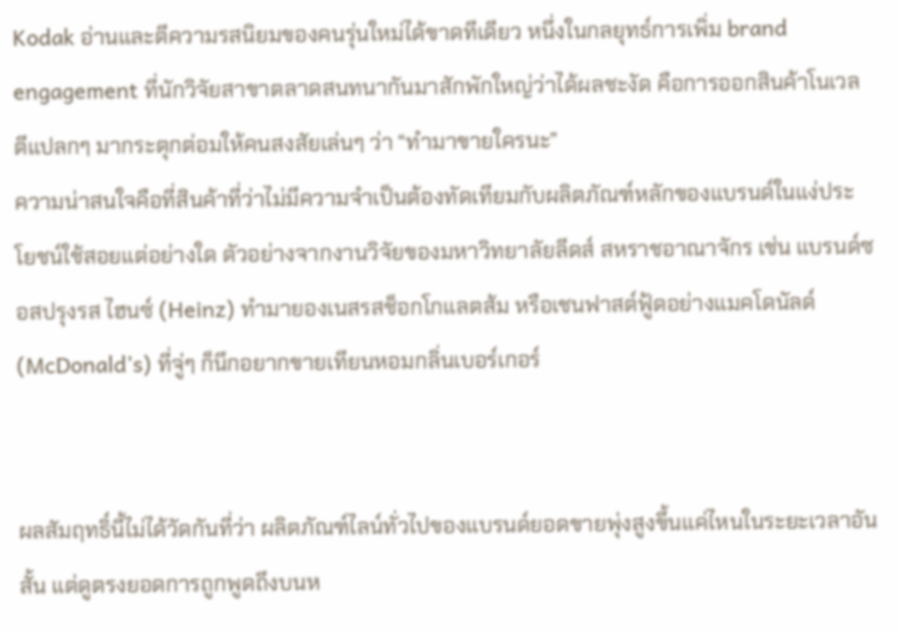Kodak อ่านและตีความรสนิยมของคนรุ่นใหม่ได้ขาดทีเดียว หนึ่งในกลยุทธ์การเพิ่ม brand engagement ที่นักวิจัยสาขาตลาดสนทนากันมาสักพักใหญ่ว่าได้ผลชะงัด คือการออกสินค้าโนเวลตีแปลกๆ มากระตุกต่อมให้คนสงสัยเล่นๆ ว่า “ทำมาขายใครนะ”
ความน่าสนใจคือที่สินค้าที่ว่าไม่มีความจำเป็นต้องทัดเทียมกับผลิตภัณฑ์หลักของแบรนด์ในแง่ประโยชน์ใช้สอยแต่อย่างใด ตัวอย่างจากงานวิจัยของมหาวิทยาลัยลีดส์ สหราชอาณาจักร เช่น แบรนด์ซอสปรุงรส ไฮนซ์ (Heinz) ทำมายองเนสรสช็อกโกแลตส้ม หรือเชนฟาสต์ฟู้ดอย่างแมคโดนัลด์ (McDonald’s) ที่จู่ๆ ก็นึกอยากขายเทียนหอมกลิ่นเบอร์เกอร์


ผลสัมฤทธิ์นี้ไม่ได้วัดกันที่ว่า ผลิตภัณฑ์ไลน์ทั่วไปของแบรนด์ยอดขายพุ่งสูงขึ้นแค่ไหนในระยะเวลาอันสั้น แต่ดูตรงยอดการถูกพูดถึงบนห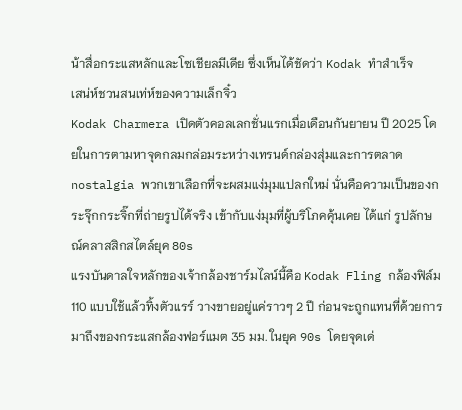น้าสื่อกระแสหลักและโซเชียลมีเดีย ซึ่งเห็นได้ชัดว่า Kodak ทำสำเร็จ
เสน่ห์ชวนสนเท่ห์ของความเล็กจิ๋ว
Kodak Charmera เปิดตัวคอลเลกชั่นแรกเมื่อเดือนกันยายน ปี 2025 โดยในการตามหาจุดกลมกล่อมระหว่างเทรนด์กล่องสุ่มและการตลาด nostalgia พวกเขาเลือกที่จะผสมแง่มุมแปลกใหม่ นั่นคือความเป็นของกระจุ๊กกระจิ๊กที่ถ่ายรูปได้จริง เข้ากับแง่มุมที่ผู้บริโภคคุ้นเคย ได้แก่ รูปลักษณ์คลาสสิกสไตล์ยุค 80s
แรงบันดาลใจหลักของเจ้ากล้องชาร์มไลน์นี้คือ Kodak Fling กล้องฟิล์ม 110 แบบใช้แล้วทิ้งตัวแรร์ วางขายอยู่แค่ราวๆ 2 ปี ก่อนจะถูกแทนที่ด้วยการมาถึงของกระแสกล้องฟอร์แมต 35 มม. ในยุค 90s โดยจุดเด่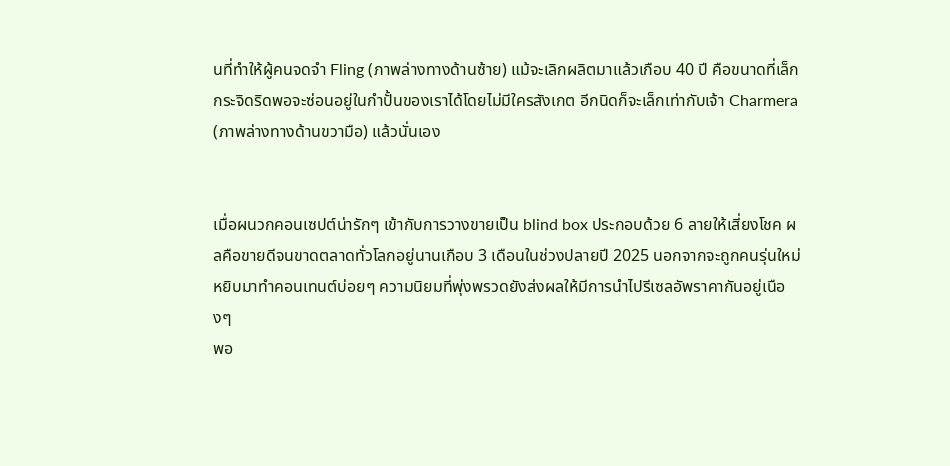นที่ทำให้ผู้คนจดจำ Fling (ภาพล่างทางด้านซ้าย) แม้จะเลิกผลิตมาแล้วเกือบ 40 ปี คือขนาดที่เล็กกระจิดริดพอจะซ่อนอยู่ในกำปั้นของเราได้โดยไม่มีใครสังเกต อีกนิดก็จะเล็กเท่ากับเจ้า Charmera (ภาพล่างทางด้านขวามือ) แล้วนั่นเอง


เมื่อผนวกคอนเซปต์น่ารักๆ เข้ากับการวางขายเป็น blind box ประกอบด้วย 6 ลายให้เสี่ยงโชค ผลคือขายดีจนขาดตลาดทั่วโลกอยู่นานเกือบ 3 เดือนในช่วงปลายปี 2025 นอกจากจะถูกคนรุ่นใหม่หยิบมาทำคอนเทนต์บ่อยๆ ความนิยมที่พุ่งพรวดยังส่งผลให้มีการนำไปรีเซลอัพราคากันอยู่เนืองๆ
พอ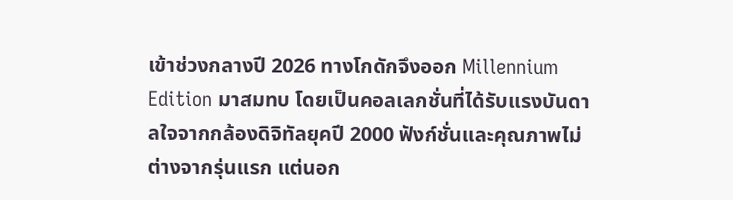เข้าช่วงกลางปี 2026 ทางโกดักจึงออก Millennium Edition มาสมทบ โดยเป็นคอลเลกชั่นที่ได้รับแรงบันดาลใจจากกล้องดิจิทัลยุคปี 2000 ฟังก์ชั่นและคุณภาพไม่ต่างจากรุ่นแรก แต่นอก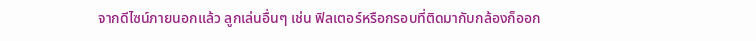จากดีไซน์ภายนอกแล้ว ลูกเล่นอื่นๆ เช่น ฟิลเตอร์หรือกรอบที่ติดมากับกล้องก็ออก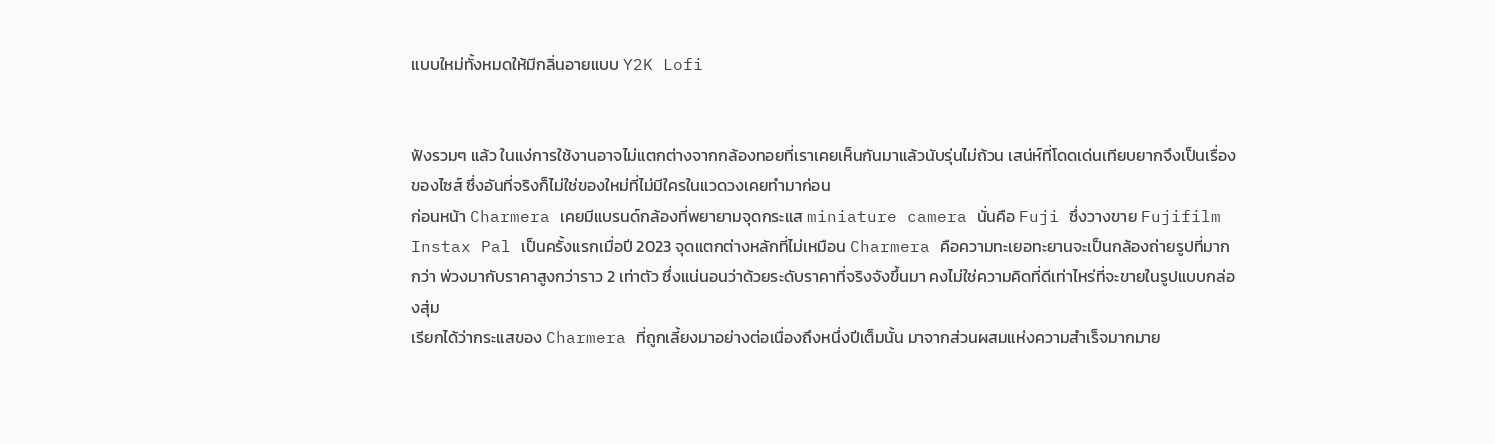แบบใหม่ทั้งหมดให้มีกลิ่นอายแบบ Y2K Lofi


ฟังรวมๆ แล้ว ในแง่การใช้งานอาจไม่แตกต่างจากกล้องทอยที่เราเคยเห็นกันมาแล้วนับรุ่นไม่ถ้วน เสน่ห์ที่โดดเด่นเทียบยากจึงเป็นเรื่องของไซส์ ซึ่งอันที่จริงก็ไม่ใช่ของใหม่ที่ไม่มีใครในแวดวงเคยทำมาก่อน
ก่อนหน้า Charmera เคยมีแบรนด์กล้องที่พยายามจุดกระแส miniature camera นั่นคือ Fuji ซึ่งวางขาย Fujifilm Instax Pal เป็นครั้งแรกเมื่อปี 2023 จุดแตกต่างหลักที่ไม่เหมือน Charmera คือความทะเยอทะยานจะเป็นกล้องถ่ายรูปที่มากกว่า พ่วงมากับราคาสูงกว่าราว 2 เท่าตัว ซึ่งแน่นอนว่าด้วยระดับราคาที่จริงจังขึ้นมา คงไม่ใช่ความคิดที่ดีเท่าไหร่ที่จะขายในรูปแบบกล่องสุ่ม
เรียกได้ว่ากระแสของ Charmera ที่ถูกเลี้ยงมาอย่างต่อเนื่องถึงหนึ่งปีเต็มนั้น มาจากส่วนผสมแห่งความสำเร็จมากมาย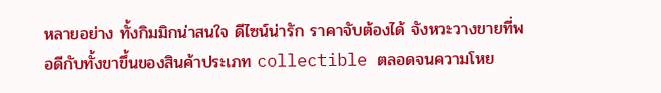หลายอย่าง ทั้งกิมมิกน่าสนใจ ดีไซน์น่ารัก ราคาจับต้องได้ จังหวะวางขายที่พอดีกับทั้งขาขึ้นของสินค้าประเภท collectible ตลอดจนความโหย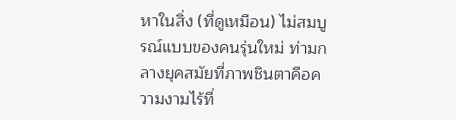หาในสิ่ง (ที่ดูเหมือน) ไม่สมบูรณ์แบบของคนรุ่นใหม่ ท่ามกลางยุคสมัยที่ภาพชินตาคือความงามไร้ที่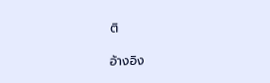ติ

อ้างอิง